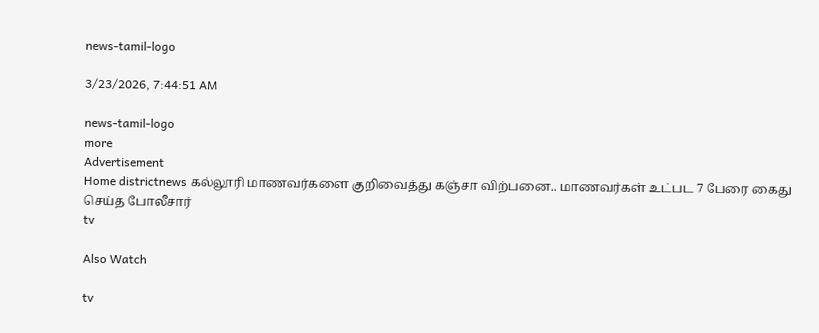news-tamil-logo

3/23/2026, 7:44:51 AM

news-tamil-logo
more
Advertisement
Home districtnews கல்லூரி மாணவர்களை குறிவைத்து கஞ்சா விற்பனை.. மாணவர்கள் உட்பட 7 பேரை கைது செய்த போலீசார்
tv

Also Watch

tv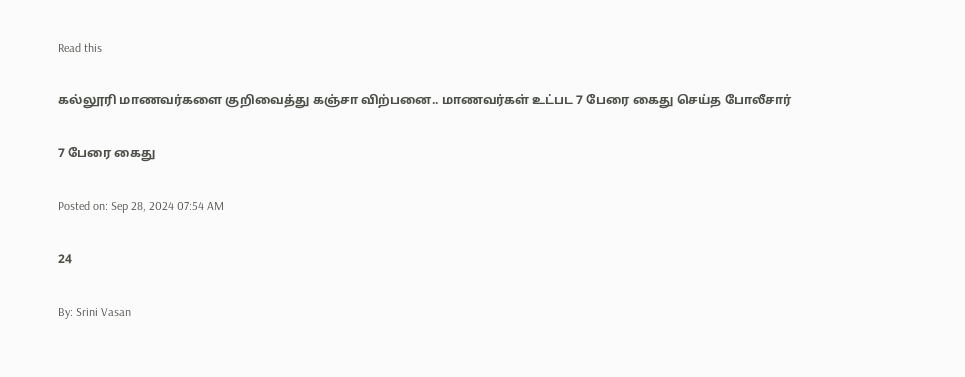Read this

கல்லூரி மாணவர்களை குறிவைத்து கஞ்சா விற்பனை.. மாணவர்கள் உட்பட 7 பேரை கைது செய்த போலீசார்

7 பேரை கைது

Posted on: Sep 28, 2024 07:54 AM

24

By: Srini Vasan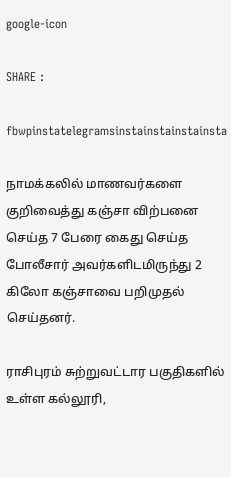google-icon

SHARE :

fbwpinstatelegramsinstainstainstainsta

நாமக்கலில் மாணவர்களை குறிவைத்து கஞ்சா விற்பனை செய்த 7 பேரை கைது செய்த போலீசார் அவர்களிடமிருந்து 2 கிலோ கஞ்சாவை பறிமுதல் செய்தனர்.

ராசிபுரம் சுற்றுவட்டார பகுதிகளில் உள்ள கல்லூரி,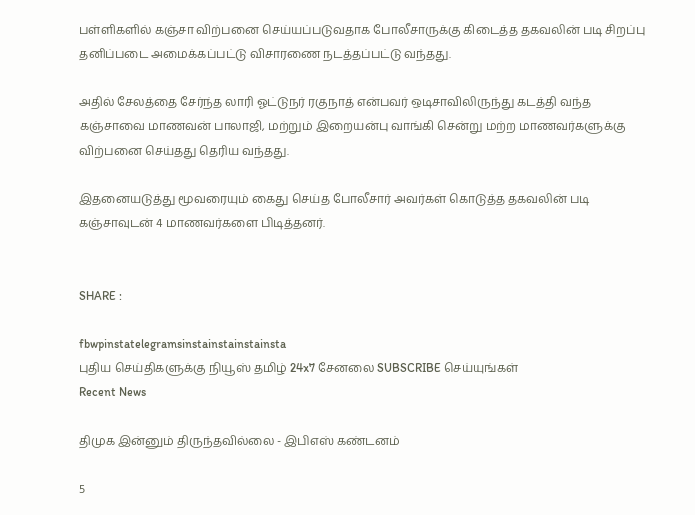பள்ளிகளில் கஞ்சா விற்பனை செய்யப்படுவதாக போலீசாருக்கு கிடைத்த தகவலின் படி சிறப்பு தனிப்படை அமைக்கப்பட்டு விசாரணை நடத்தப்பட்டு வந்தது.

அதில் சேலத்தை சேர்ந்த லாரி ஓட்டுநர் ரகுநாத் என்பவர் ஒடிசாவிலிருந்து கடத்தி வந்த கஞ்சாவை மாணவன் பாலாஜி, மற்றும் இறையன்பு வாங்கி சென்று மற்ற மாணவர்களுக்கு விற்பனை செய்தது தெரிய வந்தது.

இதனையடுத்து மூவரையும் கைது செய்த போலீசார் அவர்கள் கொடுத்த தகவலின் படி கஞ்சாவுடன் 4 மாணவர்களை பிடித்தனர்.


SHARE :

fbwpinstatelegramsinstainstainstainsta
புதிய செய்திகளுக்கு நியூஸ் தமிழ் 24x7 சேனலை SUBSCRIBE செய்யுங்கள்
Recent News

திமுக இன்னும் திருந்தவில்லை - இபிஎஸ் கண்டனம்

5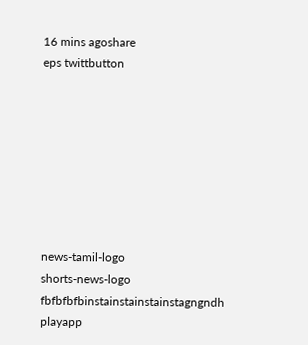16 mins agoshare
eps twittbutton








news-tamil-logo
shorts-news-logo
fbfbfbfbinstainstainstainstagngndh
playapp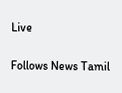Live

Follows News Tamil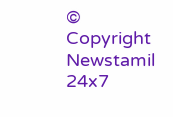© Copyright Newstamil 24x7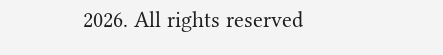2026. All rights reserved